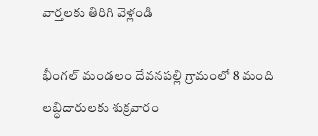వార్తలకు తిరిగి వెళ్లండి

భీంగల్ మండలం దేవనపల్లి గ్రామంలో 8 మంది లబ్ధిదారులకు శుక్రవారం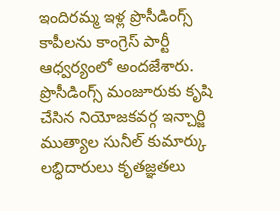ఇందిరమ్మ ఇళ్ల ప్రొసీడింగ్స్ కాపీలను కాంగ్రెస్ పార్టీ ఆధ్వర్యంలో అందజేశారు. ప్రొసీడింగ్స్ మంజూరుకు కృషి చేసిన నియోజకవర్గ ఇన్చార్జి ముత్యాల సునీల్ కుమార్కు లబ్ధిదారులు కృతజ్ఞతలు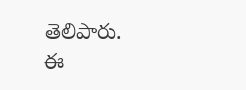తెలిపారు.
ఈ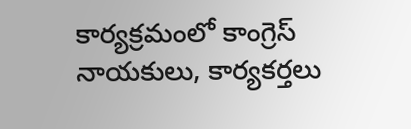కార్యక్రమంలో కాంగ్రెస్ నాయకులు, కార్యకర్తలు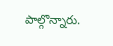పాల్గొన్నారు.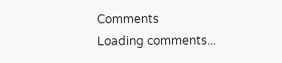Comments
Loading comments...